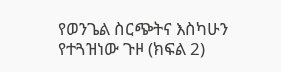የወንጌል ስርጭትና እስካሁን የተጓዝነው ጉዞ (ክፍል 2)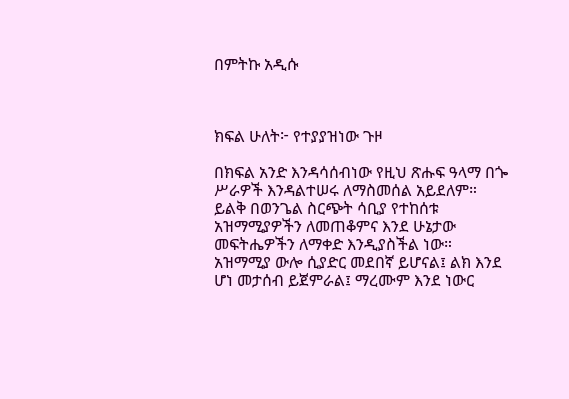በምትኩ አዲሱ



ክፍል ሁለት፦ የተያያዝነው ጉዞ

በክፍል አንድ እንዳሳሰብነው የዚህ ጽሑፍ ዓላማ በጐ ሥራዎች እንዳልተሠሩ ለማስመሰል አይደለም። ይልቅ በወንጌል ስርጭት ሳቢያ የተከሰቱ አዝማሚያዎችን ለመጠቆምና እንደ ሁኔታው መፍትሔዎችን ለማቀድ እንዲያስችል ነው። አዝማሚያ ውሎ ሲያድር መደበኛ ይሆናል፤ ልክ እንደ ሆነ መታሰብ ይጀምራል፤ ማረሙም እንደ ነውር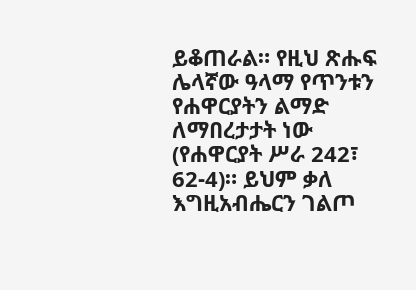ይቆጠራል። የዚህ ጽሑፍ ሌላኛው ዓላማ የጥንቱን የሐዋርያትን ልማድ ለማበረታታት ነው (የሐዋርያት ሥራ 242፣ 62-4)። ይህም ቃለ እግዚአብሔርን ገልጦ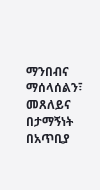ማንበብና ማሰላሰልን፣ መጸለይና በታማኝነት በአጥቢያ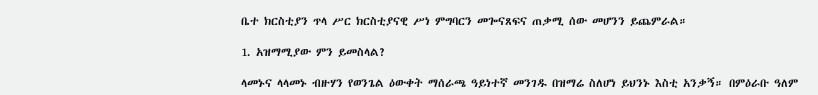ቤተ ክርስቲያን ጥላ ሥር ክርስቲያናዊ ሥነ ምግባርን መጐናጸፍና ጠቃሚ ሰው መሆንን ይጨምራል።

1. አዝማሚያው ምን ይመስላል?

ላመኑና ላላመኑ ብዙሃን የወንጌል ዕውቀት ማሰራጫ ዓይነተኛ መንገዱ በዝማሬ ስለሆነ ይህንኑ እስቲ አንቃኝ። በምዕራቡ ዓለም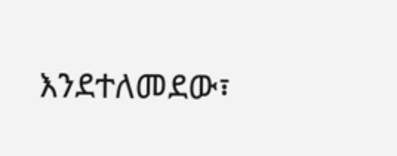እንደተለመደው፣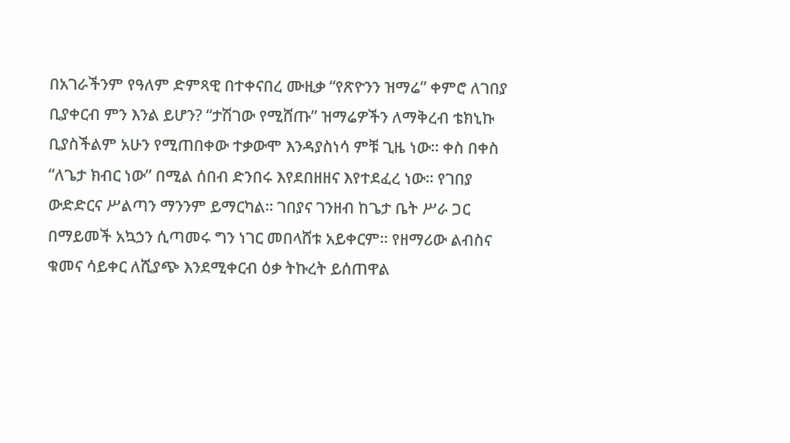በአገራችንም የዓለም ድምጻዊ በተቀናበረ ሙዚቃ “የጽዮንን ዝማሬ” ቀምሮ ለገበያ ቢያቀርብ ምን እንል ይሆን? “ታሽገው የሚሸጡ” ዝማሬዎችን ለማቅረብ ቴክኒኩ ቢያስችልም አሁን የሚጠበቀው ተቃውሞ እንዳያስነሳ ምቹ ጊዜ ነው። ቀስ በቀስ “ለጌታ ክብር ነው” በሚል ሰበብ ድንበሩ እየደበዘዘና እየተደፈረ ነው። የገበያ ውድድርና ሥልጣን ማንንም ይማርካል። ገበያና ገንዘብ ከጌታ ቤት ሥራ ጋር በማይመች አኳኃን ሲጣመሩ ግን ነገር መበላሸቱ አይቀርም። የዘማሪው ልብስና ቁመና ሳይቀር ለሺያጭ እንደሚቀርብ ዕቃ ትኩረት ይሰጠዋል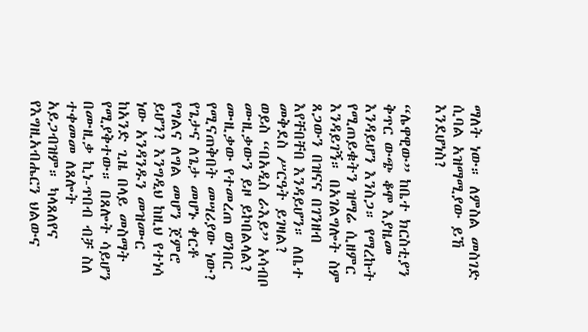ማለት ነው። ለምስል መስገድ ሲባል አዝማሚያው ይኸ እንደሆነስ?

“ሌዋዊው” ከቤተ ክርስቲያን ቅጥር ውጭ ቆሞ እያዜመ እንዳይሆን እንስጋ። የማረኩት የሚጠይቁትን ዝማሬ ሲዘምር እንዳይገኝ። በአገልግሎት ስም ጸጋውን በዝናና በገንዘብ እየቸበቸበ እንዳይሆን። ለቤተ መቅደስ ሥርዓት ይገዛል? ወይስ “በአዲስ ራእይ” አሳብቦ ሙዚቃውን ይዞ ይኮበልላል? ሙዚቃው የተመረጠ ወንበር የሚናጠቅበት መሣሪያው ነው? የጌታና ለጌታ መሆኑ ቀርቶ የግልና ለግል መሆን ጀምሮ ይሆን? እንግዲህ ከዚህ የተነሳ ነው አንዳንዱን መዝሙር ከአንድ ጊዜ በላይ መስማት የሚያቅተው። በጸሎት ሳይሆን በሙዚቃ ኪነ-ጥበብ ብቻ ስለ ተቀመመ ለጸሎት አይጋብዝም። ካላጸለየና የእግዚአብሔርን ህልውና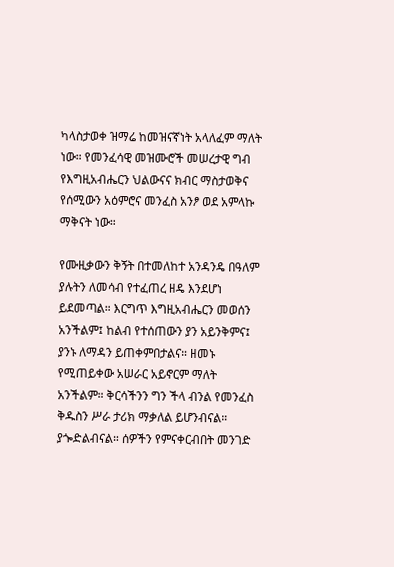ካላስታወቀ ዝማሬ ከመዝናኛነት አላለፈም ማለት ነው። የመንፈሳዊ መዝሙሮች መሠረታዊ ግብ የእግዚአብሔርን ህልውናና ክብር ማስታወቅና የሰሚውን አዕምሮና መንፈስ አንፆ ወደ አምላኩ ማቅናት ነው።

የሙዚቃውን ቅኝት በተመለከተ አንዳንዴ በዓለም ያሉትን ለመሳብ የተፈጠረ ዘዴ እንደሆነ ይደመጣል። እርግጥ እግዚአብሔርን መወሰን አንችልም፤ ከልብ የተሰጠውን ያን አይንቅምና፤ ያንኑ ለማዳን ይጠቀምበታልና። ዘመኑ የሚጠይቀው አሠራር አይኖርም ማለት አንችልም። ቅርሳችንን ግን ችላ ብንል የመንፈስ ቅዱስን ሥራ ታሪክ ማቃለል ይሆንብናል። ያጐድልብናል። ሰዎችን የምናቀርብበት መንገድ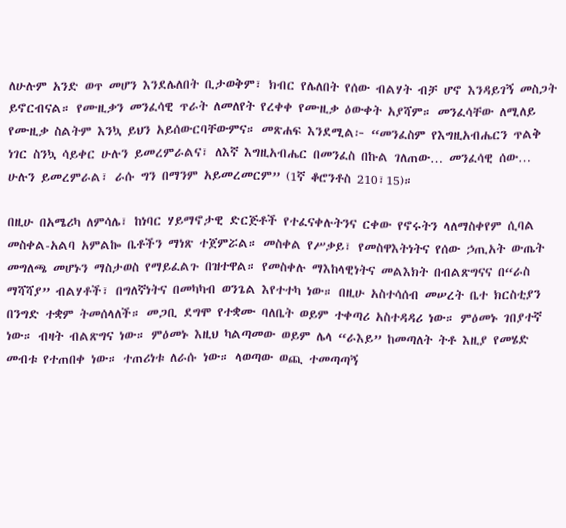ለሁሉም አንድ ወጥ መሆን እንደሌለበት ቢታወቅም፣ ክብር የሌለበት የሰው ብልሃት ብቻ ሆኖ እንዳይገኝ መስጋት ይኖርብናል። የሙዚቃን መንፈሳዊ ጥራት ለመለየት የረቀቀ የሙዚቃ ዕውቀት አያሻም። መንፈሳቸው ለሚለይ የሙዚቃ ስልትም እንኳ ይህን አይሰውርባቸውምና። መጽሐፍ እንደሚል፦ “መንፈስም የእግዚአብሔርን ጥልቅ ነገር ስንኳ ሳይቀር ሁሉን ይመረምራልና፣ ለእኛ እግዚአብሔር በመንፈስ በኩል ገለጠው… መንፈሳዊ ሰው… ሁሉን ይመረምራል፣ ራሱ ግን በማንም አይመረመርም” (1ኛ ቆሮንቶስ 210፣15)።

በዚሁ በአሜሪካ ለምሳሌ፣ ከነባር ሃይማኖታዊ ድርጅቶች የተፈናቀሉትንና ርቀው የኖሩትን ላለማስቀየም ሲባል መስቀል-አልባ አምልኰ ቤቶችን ማነጽ ተጀምሯል። መስቀል የሥቃይ፣ የመስዋእትነትና የሰው ኃጢአት ውጤት መግለጫ መሆኑን ማስታወስ የማይፈልጉ በዝተዋል። የመስቀሉ ማእከላዊነትና መልእክት በብልጽግናና በ“ራስ ማሻሻያ” ብልሃቶች፣ በግለኛነትና በመካካብ ወንጌል እየተተካ ነው። በዚሁ አስተሳሰብ መሠረት ቤተ ክርስቲያን በንግድ ተቋም ትመሰላለች። መጋቢ ደግሞ የተቋሙ ባለቤት ወይም ተቀጣሪ አስተዳዳሪ ነው። ምዕመኑ ገበያተኛ ነው። ብዛት ብልጽግና ነው። ምዕመኑ እዚህ ካልጣመው ወይም ሌላ “ራእይ” ከመጣለት ትቶ እዚያ የመሄድ መብቱ የተጠበቀ ነው። ተጠሪነቱ ለራሱ ነው። ላወጣው ወጪ ተመጣጣኝ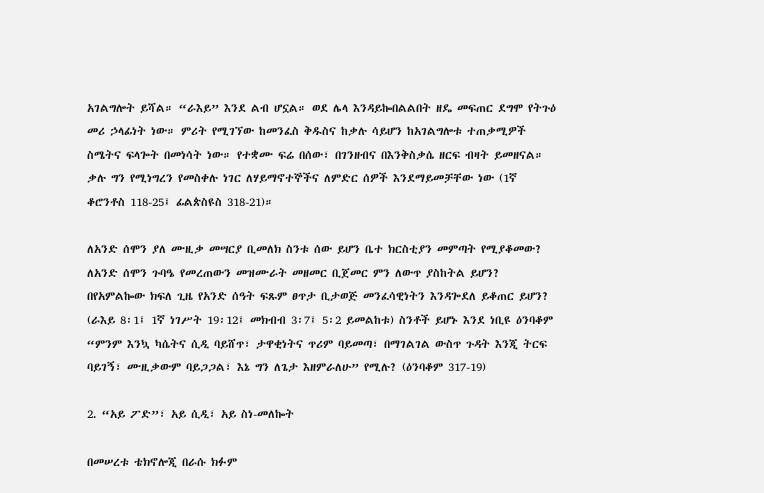አገልግሎት ይሻል። “ራእይ” እንደ ልብ ሆኗል። ወደ ሌላ እንዳይኰበልልበት ዘዴ መፍጠር ደግሞ የትጉዕ መሪ ኃላፊነት ነው። ምሪት የሚገኘው ከመንፈስ ቅዱስና ከቃሉ ሳይሆን ከአገልግሎቱ ተጠቃሚዎች ስሜትና ፍላጐት በመነሳት ነው። የተቋሙ ፍሬ በሰው፣ በገንዘብና በእንቅስቃሴ ዘርፍ ብዛት ይመዘናል። ቃሉ ግን የሚነግረን የመስቀሉ ነገር ለሃይማኖተኞችና ለምድር ሰዎች እንደማይመቻቸው ነው (1ኛ ቆሮንቶስ 118-25፤ ፊልጵስዩስ 318-21)።

ለአንድ ሰሞን ያለ ሙዚቃ መሣርያ ቢመለክ ስንቱ ሰው ይሆን ቤተ ክርስቲያን መምጣት የሚያቆመው? ለአንድ ሰሞን ጉባዔ የመረጠውን መዝሙራት መዘመር ቢጀመር ምን ለውጥ ያስከትል ይሆን? በየአምልኰው ክፍለ ጊዜ የአንድ ሰዓት ፍጹም ፀጥታ ቢታወጅ መንፈሳዊነትን እንዳጐደለ ይቆጠር ይሆን? (ራእይ 8፡1፤ 1ኛ ነገሥት 19፡12፤ መክብብ 3፡7፤ 5፡2 ይመልከቱ) ስንቶች ይሆኑ እንደ ነቢዩ ዕንባቆም “ምንም እንኳ ካሴትና ሲዲ ባይሸጥ፣ ታዋቂነትና ጥሪም ባይመጣ፣ በማገልገል ውስጥ ጉዳት እንጂ ትርፍ ባይገኝ፣ ሙዚቃውም ባይጋጋል፣ እኔ ግን ለጌታ እዘምራለሁ” የሚሉ? (ዕንባቆም 317-19)

2. “አይ ፖድ”፣ አይ ሲዲ፣ አይ ስነ-መለኰት

በመሠረቱ ቴክኖሎጂ በራሱ ክፉም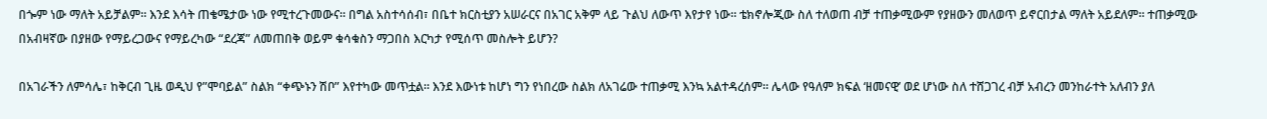በጐም ነው ማለት አይቻልም። እንደ እሳት ጠቄሜታው ነው የሚተረጉመውና። በግል አስተሳሰብ፣ በቤተ ክርስቲያን አሠራርና በአገር አቅም ላይ ጉልህ ለውጥ እየታየ ነው። ቴክኖሎጂው ስለ ተለወጠ ብቻ ተጠቃሚውም የያዘውን መለወጥ ይኖርበታል ማለት አይደለም። ተጠቃሚው በአብዛኛው በያዘው የማይረጋውና የማይረካው “ደረጃ” ለመጠበቅ ወይም ቁሳቁስን ማጋበስ እርካታ የሚሰጥ መስሎት ይሆን?

በአገራችን ለምሳሌ፣ ከቅርብ ጊዜ ወዲህ የ”ሞባይል” ስልክ “ቀጭኑን ሽቦ” እየተካው መጥቷል። እንደ እውነቱ ከሆነ ግን የነበረው ስልክ ለአገሬው ተጠቃሚ እንኳ አልተዳረሰም። ሌላው የዓለም ክፍል ‘ዘመናዊ’ ወደ ሆነው ስለ ተሸጋገረ ብቻ አብረን መንከራተት አለብን ያለ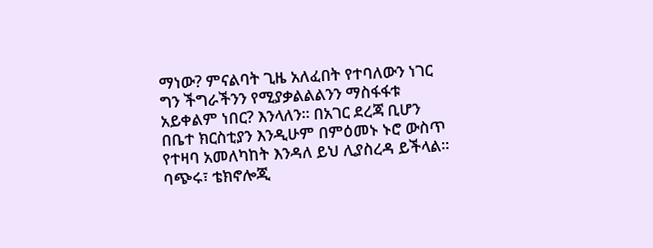ማነው? ምናልባት ጊዜ አለፈበት የተባለውን ነገር ግን ችግራችንን የሚያቃልልልንን ማስፋፋቱ አይቀልም ነበር? እንላለን። በአገር ደረጃ ቢሆን በቤተ ክርስቲያን እንዲሁም በምዕመኑ ኑሮ ውስጥ የተዛባ አመለካከት እንዳለ ይህ ሊያስረዳ ይችላል። ባጭሩ፣ ቴክኖሎጂ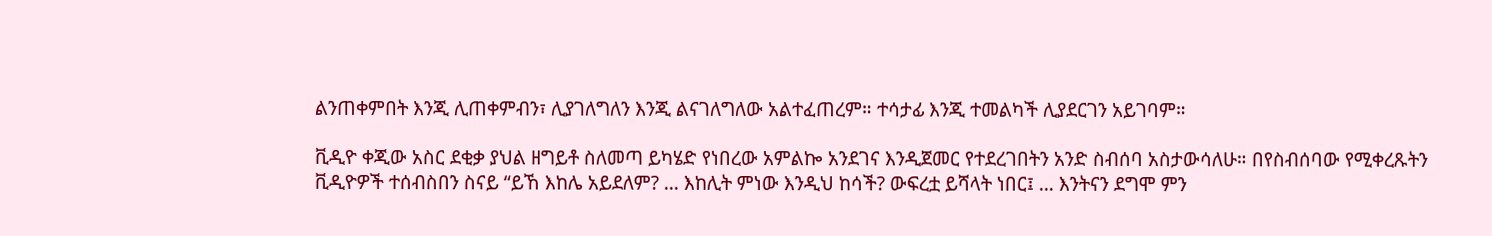ልንጠቀምበት እንጂ ሊጠቀምብን፣ ሊያገለግለን እንጂ ልናገለግለው አልተፈጠረም። ተሳታፊ እንጂ ተመልካች ሊያደርገን አይገባም።

ቪዲዮ ቀጂው አስር ደቂቃ ያህል ዘግይቶ ስለመጣ ይካሄድ የነበረው አምልኰ አንደገና እንዲጀመር የተደረገበትን አንድ ስብሰባ አስታውሳለሁ። በየስብሰባው የሚቀረጹትን ቪዲዮዎች ተሰብስበን ስናይ “ይኸ እከሌ አይደለም? … እከሊት ምነው እንዲህ ከሳች? ውፍረቷ ይሻላት ነበር፤ … እንትናን ደግሞ ምን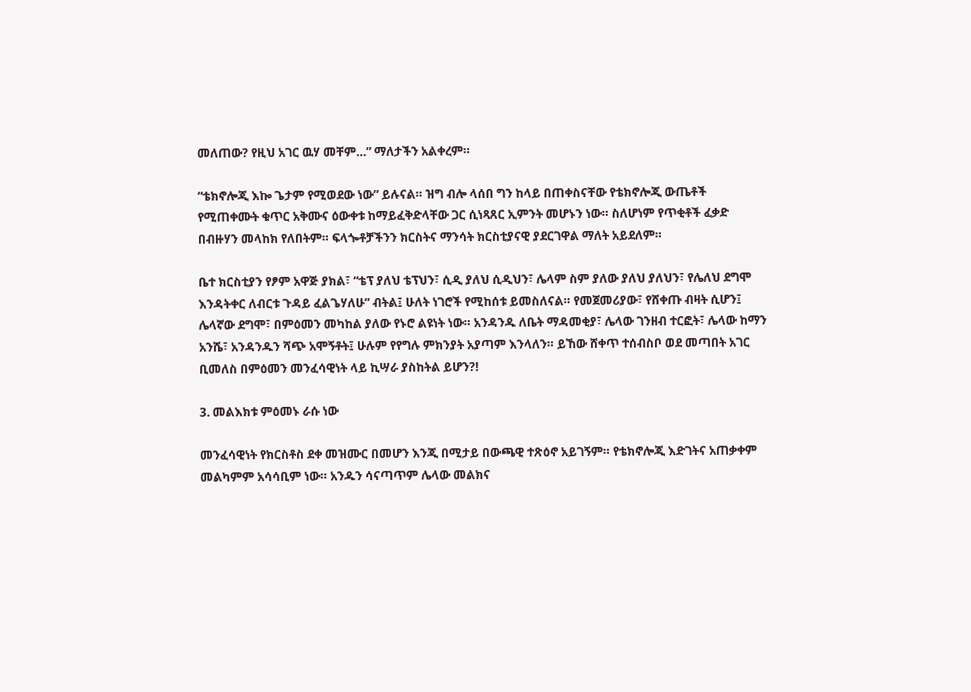መለጠው? የዚህ አገር ዉሃ መቸም…” ማለታችን አልቀረም።

“ቴክኖሎጂ እኰ ጌታም የሚወደው ነው” ይሉናል። ዝግ ብሎ ላሰበ ግን ከላይ በጠቀስናቸው የቴክኖሎጂ ውጤቶች የሚጠቀሙት ቁጥር አቅሙና ዕውቀቱ ከማይፈቅድላቸው ጋር ሲነጻጸር ኢምንት መሆኑን ነው። ስለሆነም የጥቂቶች ፈቃድ በብዙሃን መላከክ የለበትም። ፍላጐቶቻችንን ክርስትና ማንሳት ክርስቲያናዊ ያደርገዋል ማለት አይደለም።

ቤተ ክርስቲያን የፆም አዋጅ ያክል፣ “ቴፕ ያለህ ቴፕህን፣ ሲዲ ያለህ ሲዲህን፣ ሌላም ስም ያለው ያለህ ያለህን፣ የሌለህ ደግሞ እንዳትቀር ለብርቱ ጉዳይ ፈልጌሃለሁ” ብትል፤ ሁለት ነገሮች የሚከሰቱ ይመስለናል። የመጀመሪያው፣ የሸቀጡ ብዛት ሲሆን፤ ሌላኛው ደግሞ፣ በምዕመን መካከል ያለው የኑሮ ልዩነት ነው። አንዳንዱ ለቤት ማዳመቂያ፣ ሌላው ገንዘብ ተርፎት፣ ሌላው ከማን አንሼ፣ አንዳንዱን ሻጭ አሞኝቶት፤ ሁሉም የየግሉ ምክንያት አያጣም እንላለን። ይኸው ሸቀጥ ተሰብስቦ ወደ መጣበት አገር ቢመለስ በምዕመን መንፈሳዊነት ላይ ኪሣራ ያስከትል ይሆን?!

3. መልእክቱ ምዕመኑ ራሱ ነው

መንፈሳዊነት የክርስቶስ ደቀ መዝሙር በመሆን እንጂ በሚታይ በውጫዊ ተጽዕኖ አይገኝም። የቴክኖሎጂ እድገትና አጠቃቀም መልካምም አሳሳቢም ነው። አንዱን ሳናጣጥም ሌላው መልክና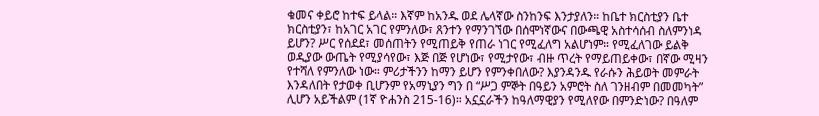ቁመና ቀይሮ ከተፍ ይላል። እኛም ከአንዱ ወደ ሌላኛው ስንከንፍ እንታያለን። ከቤተ ክርስቲያን ቤተ ክርስቲያን፣ ከአገር አገር የምንለው፣ ጸንተን የማንገኘው በሰሞነኛውና በውጫዊ አስተሳሰብ ስለምንነዳ ይሆን? ሥር የሰደደ፣ መሰጠትን የሚጠይቅ የጠራ ነገር የሚፈለግ አልሆነም። የሚፈለገው ይልቅ ወዲያው ውጤት የሚያሳየው፣ እጅ በጅ የሆነው፣ የሚታየው፣ ብዙ ጥረት የማይጠይቀው፣ በኛው ሚዛን የተሻለ የምንለው ነው። ምሪታችንን ከማን ይሆን የምንቀበለው? እያንዳንዱ የራሱን ሕይወት መምራት እንዳለበት የታወቀ ቢሆንም የአማኒያን ግን በ “ሥጋ ምኞት በዓይን አምሮት ስለ ገንዘብም በመመካት” ሊሆን አይችልም (1ኛ ዮሐንስ 215-16)። አኗኗራችን ከዓለማዊያን የሚለየው በምንድነው? በዓለም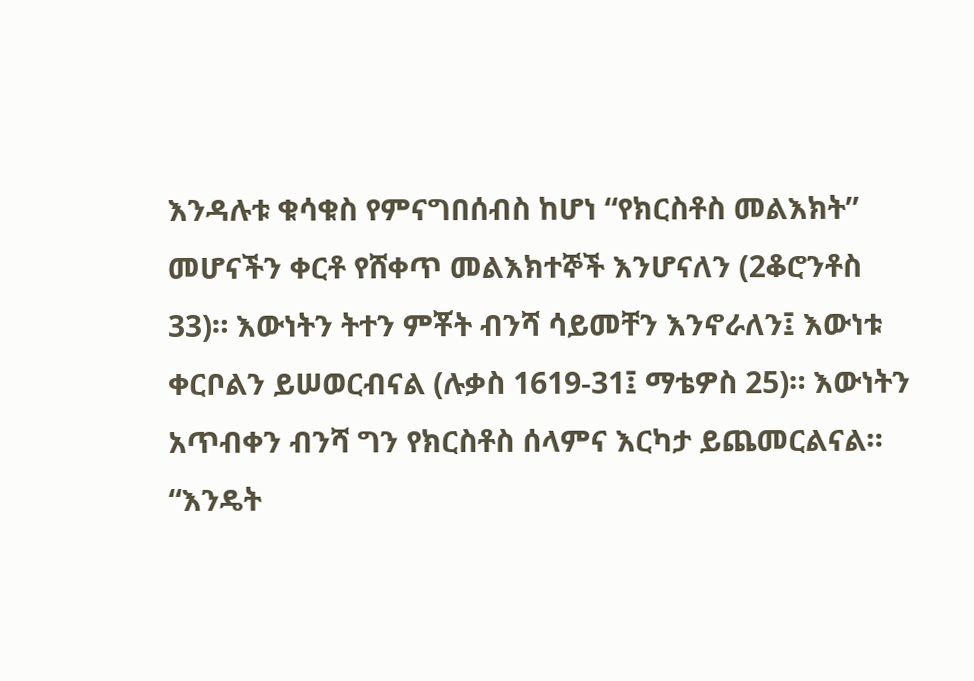እንዳሉቱ ቁሳቁስ የምናግበሰብስ ከሆነ “የክርስቶስ መልእክት” መሆናችን ቀርቶ የሸቀጥ መልእክተኞች እንሆናለን (2ቆሮንቶስ 33)። እውነትን ትተን ምቾት ብንሻ ሳይመቸን እንኖራለን፤ እውነቱ ቀርቦልን ይሠወርብናል (ሉቃስ 1619-31፤ ማቴዎስ 25)። እውነትን አጥብቀን ብንሻ ግን የክርስቶስ ሰላምና እርካታ ይጨመርልናል። “እንዴት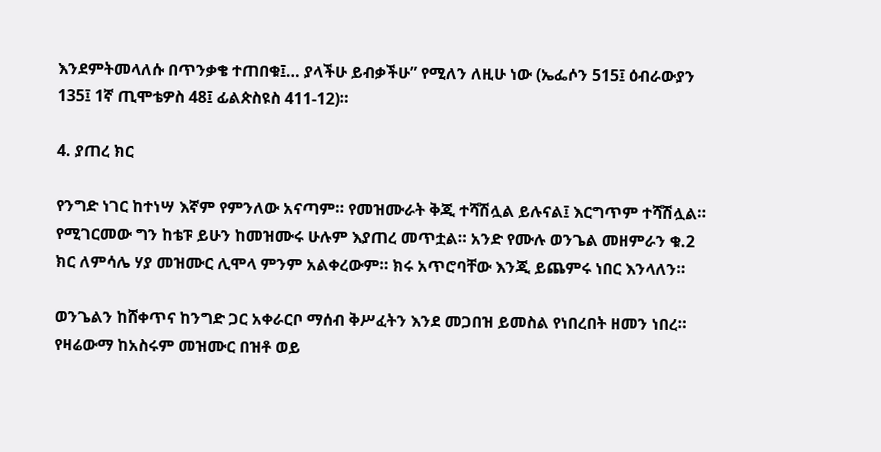እንደምትመላለሱ በጥንቃቄ ተጠበቁ፤… ያላችሁ ይብቃችሁ” የሚለን ለዚሁ ነው (ኤፌሶን 515፤ ዕብራውያን 135፤ 1ኛ ጢሞቴዎስ 48፤ ፊልጵስዩስ 411-12)።

4. ያጠረ ክር

የንግድ ነገር ከተነሣ እኛም የምንለው አናጣም። የመዝሙራት ቅጂ ተሻሽሏል ይሉናል፤ እርግጥም ተሻሽሏል። የሚገርመው ግን ከቴፑ ይሁን ከመዝሙሩ ሁሉም እያጠረ መጥቷል። አንድ የሙሉ ወንጌል መዘምራን ቁ.2 ክር ለምሳሌ ሃያ መዝሙር ሊሞላ ምንም አልቀረውም። ክሩ አጥሮባቸው እንጂ ይጨምሩ ነበር እንላለን።

ወንጌልን ከሸቀጥና ከንግድ ጋር አቀራርቦ ማሰብ ቅሥፈትን እንደ መጋበዝ ይመስል የነበረበት ዘመን ነበረ። የዛሬውማ ከአስሩም መዝሙር በዝቶ ወይ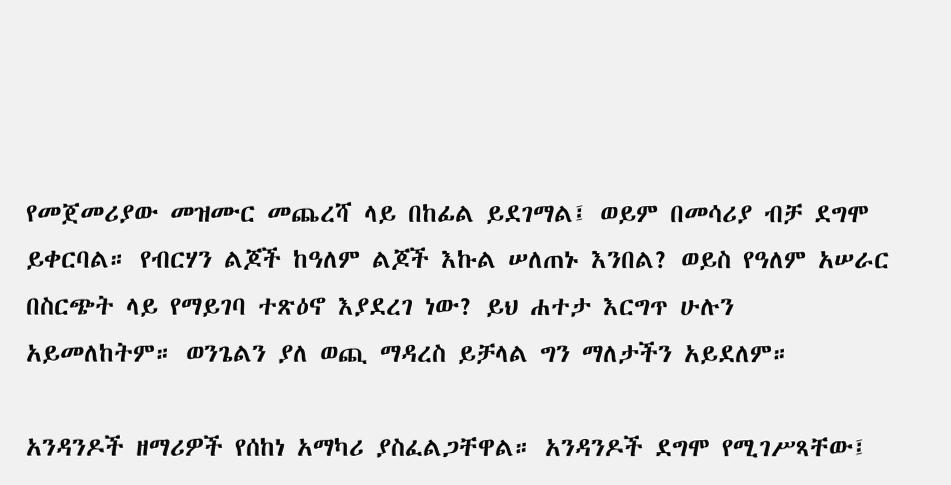የመጀመሪያው መዝሙር መጨረሻ ላይ በከፊል ይደገማል፤ ወይም በመሳሪያ ብቻ ደግሞ ይቀርባል። የብርሃን ልጆች ከዓለም ልጆች እኩል ሠለጠኑ እንበል? ወይስ የዓለም አሠራር በስርጭት ላይ የማይገባ ተጽዕኖ እያደረገ ነው? ይህ ሐተታ እርግጥ ሁሉን አይመለከትም። ወንጌልን ያለ ወጪ ማዳረስ ይቻላል ግን ማለታችን አይደለም።

አንዳንዶች ዘማሪዎች የሰከነ አማካሪ ያስፈልጋቸዋል። አንዳንዶች ደግሞ የሚገሥጻቸው፤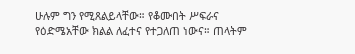ሁሉም ግን የሚጸልይላቸው። የቆሙበት ሥፍራና የዕድሜአቸው ክልል ለፈተና የተጋለጠ ነውና። ጠላትም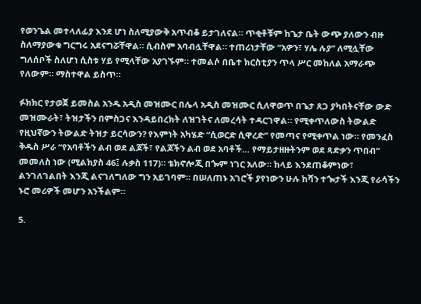የወንጌል መተላለፊያ እንደ ሆነ ስለሚያውቅ አጥብቆ ይታገለናል። ጥቂቶቹም ከጌታ ቤት ውጭ ያለውን ብዙ ስለማያውቁ ግርግሩ አደናግሯቸዋል። ሲብስም አባብሏቸዋል። ተጠሪነታቸው “አዎን፣ ሃሌ ሉያ” ለሚሏቸው ግለሰቦች ስለሆነ ሲስቱ ሃይ የሚላቸው አያገኙም። ተመልሶ በቤተ ክርስቲያን ጥላ ሥር መከለል አማራጭ የለውም። ማስተዋል ይስጥ።

ፉክክር የታወጀ ይመስል አንዱ አዲስ መዝሙር በሌላ አዲስ መዝሙር ሲለዋወጥ በጌታ ጸጋ ያካበትናቸው ውድ መዝሙራት፣ ትዝታችን በምስጋና እንዳይበረክት ለዝገትና ለመረሳት ተዳርገዋል። የሚቀጥለውስ ትውልድ የዚህኛውን ትውልድ ትዝታ ይርሳውን? የእምነት አካሄድ “ሲወርድ ሲዋረድ” የመጣና የሚቀጥል ነው። የመንፈስ ቅዱስ ሥራ “የአባቶችን ልብ ወደ ልጆች፣ የልጆችን ልብ ወደ አባቶች… የማይታዘዙትንም ወደ ጻድቃን ጥበብ” መመለስ ነው (ሚልክያስ 46፤ ሉቃስ 117)። ቴክኖሎጂ በጐም ነገር አለው። ከላይ እንደጠቆምነው፣ ልንገለገልበት እንጂ ልናገለግለው ግን አይገባም። በሠለጠኑ አገሮች ያየነውን ሁሉ ከሻን ተጐታች እንጂ የራሳችን ኑሮ መሪዎች መሆን አንችልም።

5.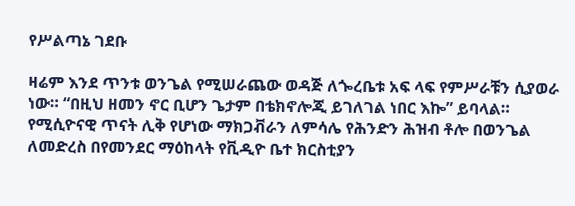የሥልጣኔ ገደቡ

ዛሬም እንደ ጥንቱ ወንጌል የሚሠራጨው ወዳጅ ለጐረቤቱ አፍ ላፍ የምሥራቹን ሲያወራ ነው። “በዚህ ዘመን ኖር ቢሆን ጌታም በቴክኖሎጂ ይገለገል ነበር እኰ” ይባላል። የሚሲዮናዊ ጥናት ሊቅ የሆነው ማክጋቭራን ለምሳሌ የሕንድን ሕዝብ ቶሎ በወንጌል ለመድረስ በየመንደር ማዕከላት የቪዲዮ ቤተ ክርስቲያን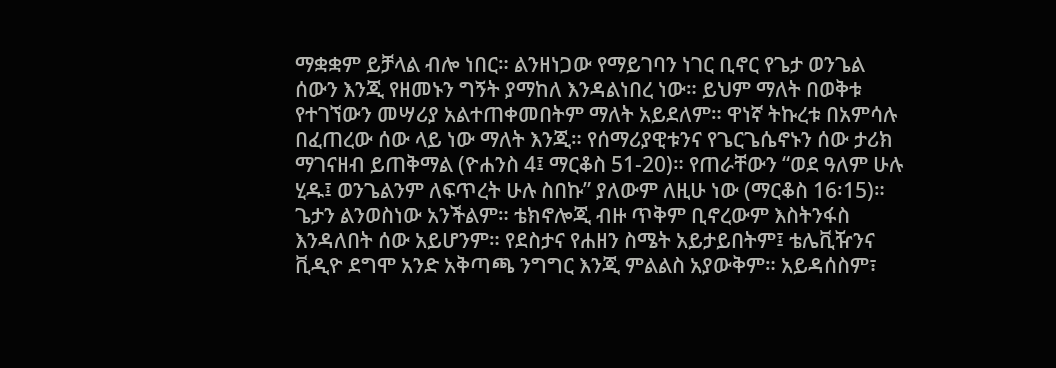ማቋቋም ይቻላል ብሎ ነበር። ልንዘነጋው የማይገባን ነገር ቢኖር የጌታ ወንጌል ሰውን እንጂ የዘመኑን ግኝት ያማከለ እንዳልነበረ ነው። ይህም ማለት በወቅቱ የተገኘውን መሣሪያ አልተጠቀመበትም ማለት አይደለም። ዋነኛ ትኩረቱ በአምሳሉ በፈጠረው ሰው ላይ ነው ማለት እንጂ። የሰማሪያዊቱንና የጌርጌሴኖኑን ሰው ታሪክ ማገናዘብ ይጠቅማል (ዮሐንስ 4፤ ማርቆስ 51-20)። የጠራቸውን “ወደ ዓለም ሁሉ ሂዱ፤ ወንጌልንም ለፍጥረት ሁሉ ስበኩ” ያለውም ለዚሁ ነው (ማርቆስ 16፡15)። ጌታን ልንወስነው አንችልም። ቴክኖሎጂ ብዙ ጥቅም ቢኖረውም እስትንፋስ እንዳለበት ሰው አይሆንም። የደስታና የሐዘን ስሜት አይታይበትም፤ ቴሌቪዥንና ቪዲዮ ደግሞ አንድ አቅጣጫ ንግግር እንጂ ምልልስ አያውቅም። አይዳሰስም፣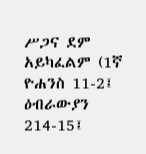ሥጋና ደም አይካፈልም (1ኛ ዮሐንስ 11-2፤ ዕብራውያን 214-15፤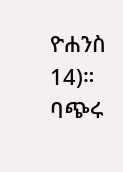ዮሐንስ 14)። ባጭሩ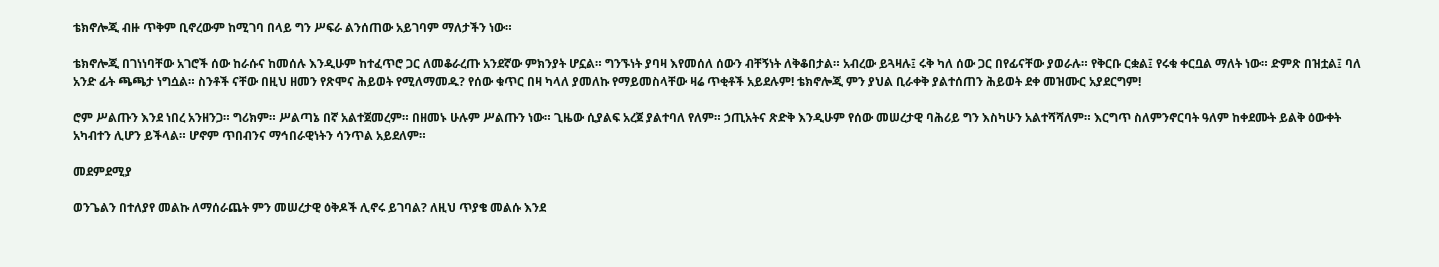ቴክኖሎጂ ብዙ ጥቅም ቢኖረውም ከሚገባ በላይ ግን ሥፍራ ልንሰጠው አይገባም ማለታችን ነው።

ቴክኖሎጂ በገነነባቸው አገሮች ሰው ከራሱና ከመሰሉ እንዲሁም ከተፈጥሮ ጋር ለመቆራረጡ አንደኛው ምክንያት ሆኗል። ግንኙነት ያባዛ እየመሰለ ሰውን ብቸኝነት ለቅቆበታል። አብረው ይጓዛሉ፤ ሩቅ ካለ ሰው ጋር በየፊናቸው ያወራሉ። የቅርቡ ርቋል፤ የሩቁ ቀርቧል ማለት ነው። ድምጽ በዝቷል፤ ባለ አንድ ፊት ጫጫታ ነግሷል። ስንቶች ናቸው በዚህ ዘመን የጽሞና ሕይወት የሚለማመዱ? የሰው ቁጥር በዛ ካላለ ያመለኩ የማይመስላቸው ዛሬ ጥቂቶች አይደሉም! ቴክኖሎጂ ምን ያህል ቢራቀቅ ያልተሰጠን ሕይወት ደቀ መዝሙር አያደርግም!

ሮም ሥልጡን እንደ ነበረ አንዘንጋ። ግሪክም። ሥልጣኔ በኛ አልተጀመረም። በዘመኑ ሁሉም ሥልጡን ነው። ጊዜው ሲያልፍ አረጀ ያልተባለ የለም። ኃጢአትና ጽድቅ እንዲሁም የሰው መሠረታዊ ባሕሪይ ግን እስካሁን አልተሻሻለም። እርግጥ ስለምንኖርባት ዓለም ከቀደሙት ይልቅ ዕውቀት አካብተን ሊሆን ይችላል። ሆኖም ጥበብንና ማኅበራዊነትን ሳንጥል አይደለም።

መደምደሚያ

ወንጌልን በተለያየ መልኩ ለማሰራጨት ምን መሠረታዊ ዕቅዶች ሊኖሩ ይገባል? ለዚህ ጥያቄ መልሱ እንደ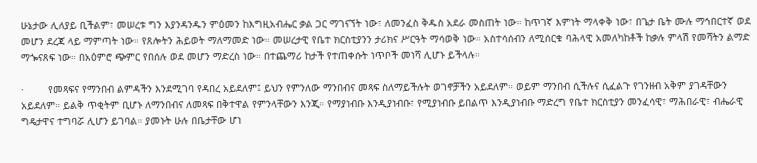ሁኔታው ሊለያይ ቢችልም፣ መሠረቱ ግን እያንዳንዱን ምዕመን ከእግዚአብሔር ቃል ጋር ማገናኘት ነው፣ ለመንፈስ ቅዱስ አደራ መስጠት ነው። ከጥገኛ እምነት ማላቀቅ ነው፣ በጌታ ቤት ሙሉ ማኅበርተኛ ወደ መሆን ደረጃ ላይ ማምጣት ነው። የጸሎትን ሕይወት ማለማመድ ነው። መሠረታዊ የቤተ ክርስቲያንን ታሪክና ሥርዓት ማሳወቅ ነው። አስተሳሰብን ለሚሰርቁ ባሕላዊ አመለካከቶች ከቃሉ ምላሽ የመሻትን ልማድ ማጐናጸፍ ነው። በአዕምሮ ጭምር የበሰሉ ወደ መሆን ማድረስ ነው። በተጨማሪ ከታች የተጠቀሱት ነጥቦች መነሻ ሊሆኑ ይችላሉ።

·        የመጻፍና የማንበብ ልምዳችን እንደሚገባ የዳበረ አይደለም፤ ይህን የምንለው ማንበብና መጻፍ ስለማይችሉት ወገኖቻችን አይደለም። ወይም ማንበብ ሲችሉና ሲፈልጉ የገንዘብ አቅም ያገዳቸውን አይደለም። ይልቅ ጥቂትም ቢሆኑ ለማንበብና ለመጻፍ በቅተዋል የምንላቸውን እንጂ። የማያነብቡ እንዲያነብቡ፣ የሚያነብቡ ይበልጥ እንዲያነብቡ ማድረግ የቤተ ክርስቲያን መንፈሳዊ፣ ማሕበራዊ፣ ብሔራዊ ግዴታዋና ተግባሯ ሊሆን ይገባል። ያመኑት ሁሉ በቤታቸው ሆነ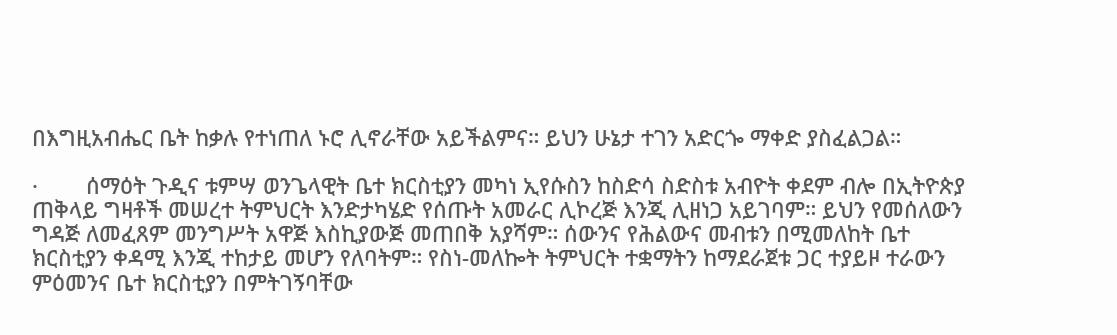በእግዚአብሔር ቤት ከቃሉ የተነጠለ ኑሮ ሊኖራቸው አይችልምና። ይህን ሁኔታ ተገን አድርጐ ማቀድ ያስፈልጋል።

·        ሰማዕት ጉዲና ቱምሣ ወንጌላዊት ቤተ ክርስቲያን መካነ ኢየሱስን ከስድሳ ስድስቱ አብዮት ቀደም ብሎ በኢትዮጵያ ጠቅላይ ግዛቶች መሠረተ ትምህርት እንድታካሄድ የሰጡት አመራር ሊኮረጅ እንጂ ሊዘነጋ አይገባም። ይህን የመሰለውን ግዳጅ ለመፈጸም መንግሥት አዋጅ እስኪያውጅ መጠበቅ አያሻም። ሰውንና የሕልውና መብቱን በሚመለከት ቤተ ክርስቲያን ቀዳሚ እንጂ ተከታይ መሆን የለባትም። የስነ-መለኰት ትምህርት ተቋማትን ከማደራጀቱ ጋር ተያይዞ ተራውን ምዕመንና ቤተ ክርስቲያን በምትገኝባቸው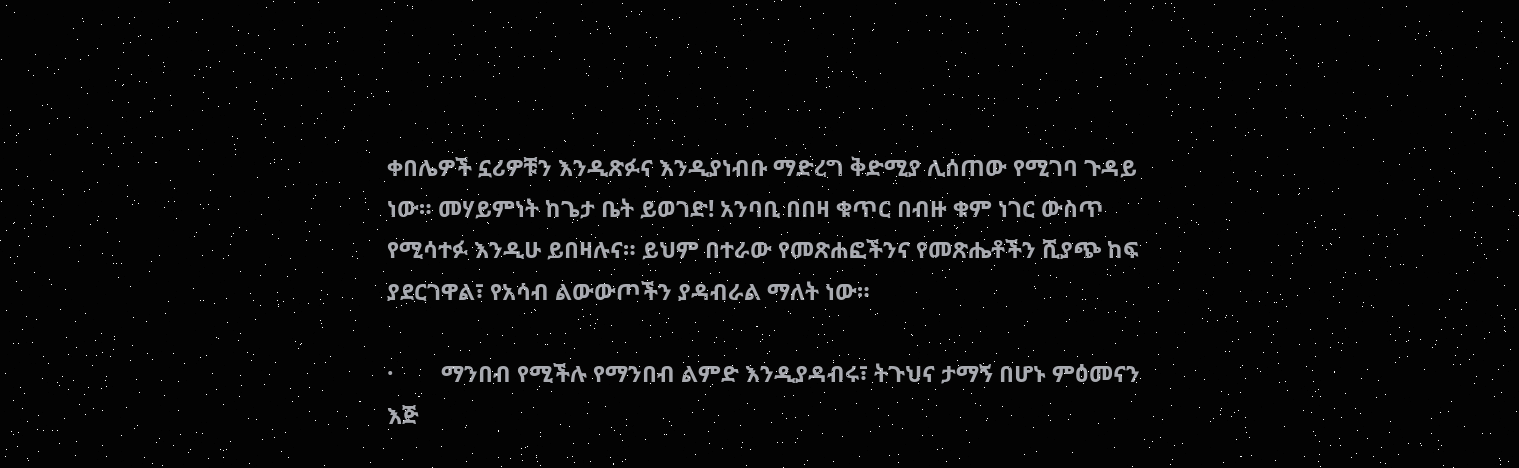ቀበሌዎች ኗሪዎቹን እንዲጽፉና እንዲያነብቡ ማድረግ ቅድሚያ ሊሰጠው የሚገባ ጉዳይ ነው። መሃይምነት ከጌታ ቤት ይወገድ! አንባቢ በበዛ ቁጥር በብዙ ቁም ነገር ውስጥ የሚሳተፉ እንዲሁ ይበዛሉና። ይህም በተራው የመጽሐፎችንና የመጽሔቶችን ሺያጭ ከፍ ያደርገዋል፣ የአሳብ ልውውጦችን ያዳብራል ማለት ነው።

·        ማንበብ የሚችሉ የማንበብ ልምድ እንዲያዳብሩ፣ ትጉህና ታማኝ በሆኑ ምዕመናን እጅ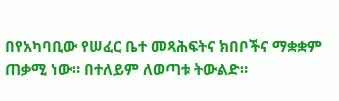በየአካባቢው የሠፈር ቤተ መጻሕፍትና ክበቦችና ማቋቋም ጠቃሚ ነው። በተለይም ለወጣቱ ትውልድ።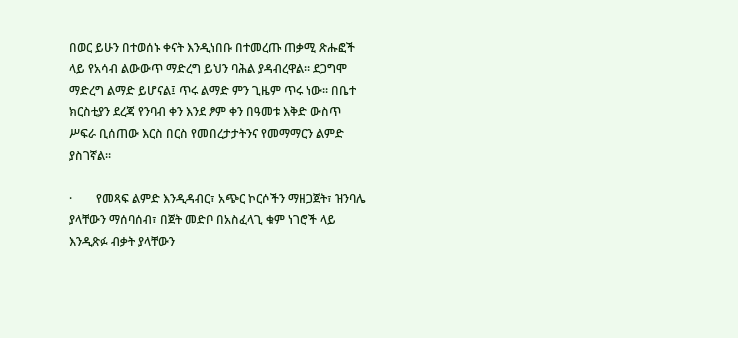በወር ይሁን በተወሰኑ ቀናት እንዲነበቡ በተመረጡ ጠቃሚ ጽሑፎች ላይ የአሳብ ልውውጥ ማድረግ ይህን ባሕል ያዳብረዋል። ደጋግሞ ማድረግ ልማድ ይሆናል፤ ጥሩ ልማድ ምን ጊዜም ጥሩ ነው። በቤተ ክርስቲያን ደረጃ የንባብ ቀን እንደ ፆም ቀን በዓመቱ እቅድ ውስጥ ሥፍራ ቢሰጠው እርስ በርስ የመበረታታትንና የመማማርን ልምድ ያስገኛል።

·        የመጻፍ ልምድ እንዲዳብር፣ አጭር ኮርሶችን ማዘጋጀት፣ ዝንባሌ ያላቸውን ማሰባሰብ፣ በጀት መድቦ በአስፈላጊ ቁም ነገሮች ላይ እንዲጽፉ ብቃት ያላቸውን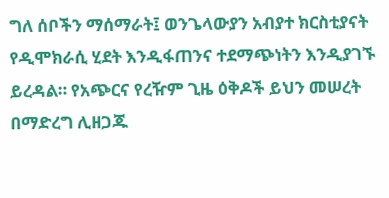ግለ ሰቦችን ማሰማራት፤ ወንጌላውያን አብያተ ክርስቲያናት የዲሞክራሲ ሂደት እንዲፋጠንና ተደማጭነትን እንዲያገኙ ይረዳል። የአጭርና የረዥም ጊዜ ዕቅዶች ይህን መሠረት በማድረግ ሊዘጋጁ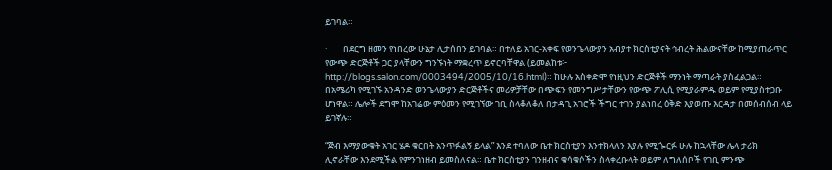ይገባል።

·        በደርግ ዘመን የነበረው ሁኔታ ሊታሰበን ይገባል። በተለይ አገር-አቀፍ የወንጌላውያን አብያተ ክርስቲያናት ኅብረት ሕልውናቸው ከሚያጠራጥር የውጭ ድርጅቶች ጋር ያላቸውን ግንኙነት ማቋረጥ ይኖርባቸዋል (ይመልከቱ፦ http://blogs.salon.com/0003494/2005/10/16.html)። ከሁሉ አስቀድሞ የነዚህን ድርጅቶች ማንነት ማጣራት ያስፈልጋል። በአሜሪካ የሚገኙ አንዳንድ ወንጌላውያን ድርጅቶችና መሪዎቻቸው በጭፍን የመንግሥታቸውን የውጭ ፖሊሲ የሚያራምዱ ወይም የሚያስተጋቡ ሆነዋል። ሌሎች ደግሞ ከአገሬው ምዕመን የሚገኘው ገቢ ስላቆለቆለ በታዳጊ አገሮች ችግር ተገን ያልነበረ ዕቅድ እያወጡ እርዳታ በመሰብሰብ ላይ ይገኛሉ።

“ጅብ እማያውቁት አገር ሄዶ ቁርበት አንጥፉልኝ ይላል” እንደ ተባለው ቤተ ክርስቲያን እንተክላለን እያሉ የሚጐርፉ ሁሉ ከኋላቸው ሌላ ታሪክ ሊኖራቸው እንደሚችል የምንገነዘብ ይመስለናል። ቤተ ክርስቲያን ገንዘብና ቁሳቁሶችን ስላቀረቡላት ወይም ለግለሰቦች የገቢ ምንጭ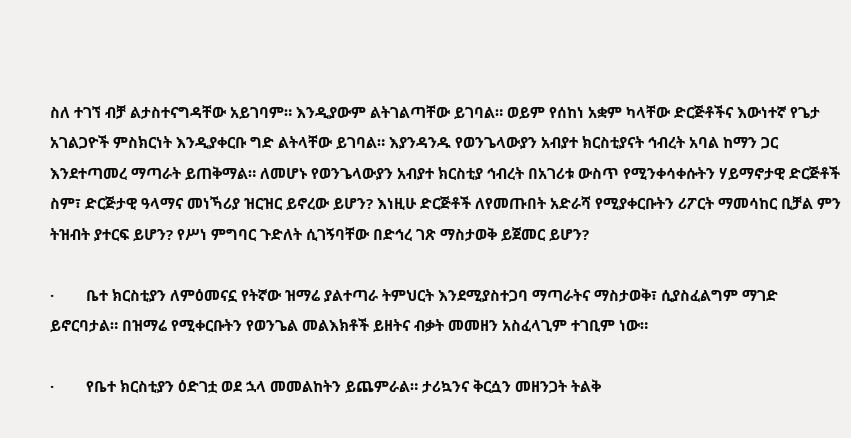ስለ ተገኘ ብቻ ልታስተናግዳቸው አይገባም። እንዲያውም ልትገልጣቸው ይገባል። ወይም የሰከነ አቋም ካላቸው ድርጅቶችና እውነተኛ የጌታ አገልጋዮች ምስክርነት እንዲያቀርቡ ግድ ልትላቸው ይገባል። እያንዳንዱ የወንጌላውያን አብያተ ክርስቲያናት ኅብረት አባል ከማን ጋር እንደተጣመረ ማጣራት ይጠቅማል። ለመሆኑ የወንጌላውያን አብያተ ክርስቲያ ኅብረት በአገሪቱ ውስጥ የሚንቀሳቀሱትን ሃይማኖታዊ ድርጅቶች ስም፣ ድርጅታዊ ዓላማና መነኻሪያ ዝርዝር ይኖረው ይሆን? እነዚሁ ድርጅቶች ለየመጡበት አድራሻ የሚያቀርቡትን ሪፖርት ማመሳከር ቢቻል ምን ትዝብት ያተርፍ ይሆን? የሥነ ምግባር ጉድለት ሲገኝባቸው በድኅረ ገጽ ማስታወቅ ይጀመር ይሆን?

·        ቤተ ክርስቲያን ለምዕመናኗ የትኛው ዝማሬ ያልተጣራ ትምህርት እንደሚያስተጋባ ማጣራትና ማስታወቅ፣ ሲያስፈልግም ማገድ ይኖርባታል። በዝማሬ የሚቀርቡትን የወንጌል መልእክቶች ይዘትና ብቃት መመዘን አስፈላጊም ተገቢም ነው።

·        የቤተ ክርስቲያን ዕድገቷ ወደ ኋላ መመልከትን ይጨምራል። ታሪኳንና ቅርሷን መዘንጋት ትልቅ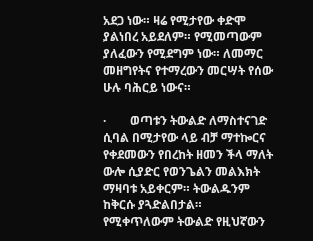አደጋ ነው። ዛሬ የሚታየው ቀድሞ ያልነበረ አይደለም። የሚመጣውም ያለፈውን የሚደግም ነው። ለመማር መዘግየትና የተማረውን መርሣት የሰው ሁሉ ባሕርይ ነውና።

·        ወጣቱን ትውልድ ለማስተናገድ ሲባል በሚታየው ላይ ብቻ ማተኰርና የቀደመውን የበረከት ዘመን ችላ ማለት ውሎ ሲያድር የወንጌልን መልእክት ማዛባቱ አይቀርም። ትውልዱንም ከቅርሱ ያጓድልበታል። የሚቀጥለውም ትውልድ የዚህኛውን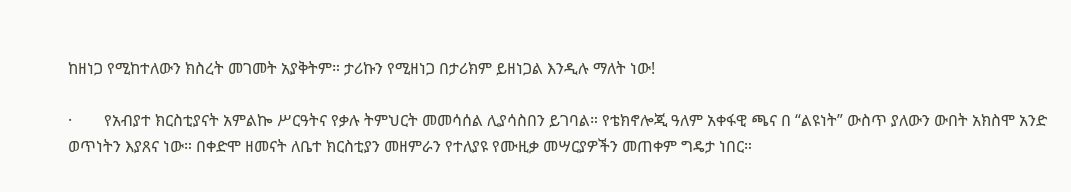ከዘነጋ የሚከተለውን ክስረት መገመት አያቅትም። ታሪኩን የሚዘነጋ በታሪክም ይዘነጋል እንዲሉ ማለት ነው!

·        የአብያተ ክርስቲያናት አምልኰ ሥርዓትና የቃሉ ትምህርት መመሳሰል ሊያሳስበን ይገባል። የቴክኖሎጂ ዓለም አቀፋዊ ጫና በ “ልዩነት” ውስጥ ያለውን ውበት አክስሞ አንድ ወጥነትን እያጸና ነው። በቀድሞ ዘመናት ለቤተ ክርስቲያን መዘምራን የተለያዩ የሙዚቃ መሣርያዎችን መጠቀም ግዴታ ነበር።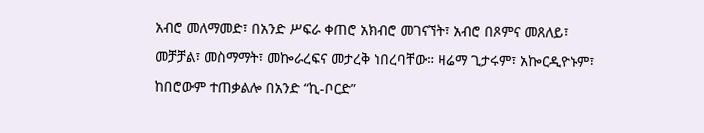አብሮ መለማመድ፣ በአንድ ሥፍራ ቀጠሮ አክብሮ መገናኘት፣ አብሮ በጾምና መጸለይ፣ መቻቻል፣ መስማማት፣ መኰራረፍና መታረቅ ነበረባቸው። ዛሬማ ጊታሩም፣ አኰርዲዮኑም፣ ከበሮውም ተጠቃልሎ በአንድ “ኪ-ቦርድ”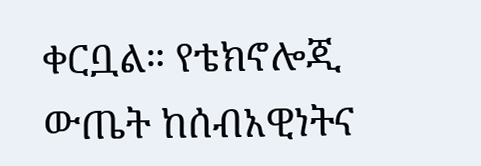ቀርቧል። የቴክኖሎጂ ውጤት ከሰብአዊነትና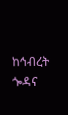ከኅብረት ጐዳና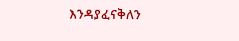እንዳያፈናቅለን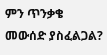ምን ጥንቃቄ መውሰድ ያስፈልጋል?